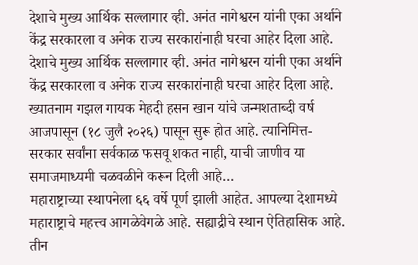देशाचे मुख्य आर्थिक सल्लागार व्ही. अनंत नागेश्वरन यांनी एका अर्थाने केंद्र सरकारला व अनेक राज्य सरकारांनाही घरचा आहेर दिला आहे.
देशाचे मुख्य आर्थिक सल्लागार व्ही. अनंत नागेश्वरन यांनी एका अर्थाने केंद्र सरकारला व अनेक राज्य सरकारांनाही घरचा आहेर दिला आहे.
ख्यातनाम गझल गायक मेहदी हसन खान यांचे जन्मशताब्दी वर्ष आजपासून (१८ जुलै २०२६) पासून सुरू होत आहे. त्यानिमित्त-
सरकार सर्वांना सर्वकाळ फसवू शकत नाही, याची जाणीव या समाजमाध्यमी चळवळीने करून दिली आहे…
महाराष्ट्राच्या स्थापनेला ६६ वर्षे पूर्ण झाली आहेत. आपल्या देशामध्ये महाराष्ट्राचे महत्त्व आगळेवेगळे आहे. सह्याद्रीचे स्थान ऐतिहासिक आहे. तीन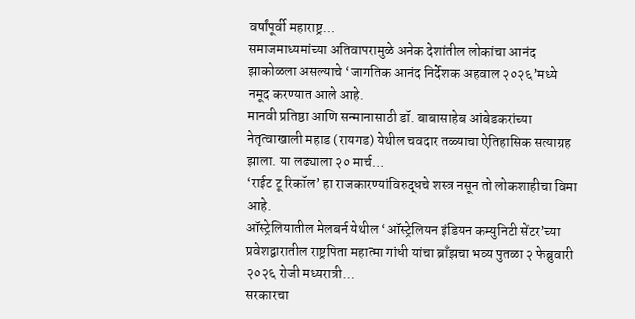वर्षांपूर्वी महाराष्ट्र…
समाजमाध्यमांच्या अतिवापरामुळे अनेक देशांतील लोकांचा आनंद झाकोळला असल्याचे ‘जागतिक आनंद निर्देशक अहवाल २०२६’मध्ये नमूद करण्यात आले आहे.
मानवी प्रतिष्ठा आणि सन्मानासाठी डॉ. बाबासाहेब आंबेडकरांच्या नेतृत्वाखाली महाड (रायगड) येथील चवदार तळ्याचा ऐतिहासिक सत्याग्रह झाला. या लढ्याला २० मार्च…
‘राईट टू रिकॉल’ हा राजकारण्यांविरुद्धचे शस्त्र नसून तो लोकशाहीचा विमा आहे.
ऑस्ट्रेलियातील मेलबर्न येथील ‘ऑस्ट्रेलियन इंडियन कम्युनिटी सेंटर’च्या प्रवेशद्वारातील राष्ट्रपिता महात्मा गांधी यांचा ब्राँझचा भव्य पुतळा २ फेब्रुवारी २०२६ रोजी मध्यरात्री…
सरकारचा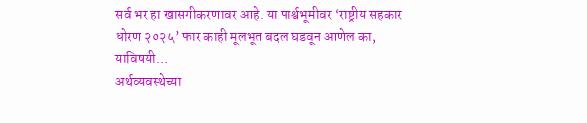सर्व भर हा खासगीकरणावर आहे. या पार्श्वभूमीवर ‘राष्ट्रीय सहकार धोरण २०२५’ फार काही मूलभूत बदल घडवून आणेल का, याविषयी…
अर्थव्यवस्थेच्या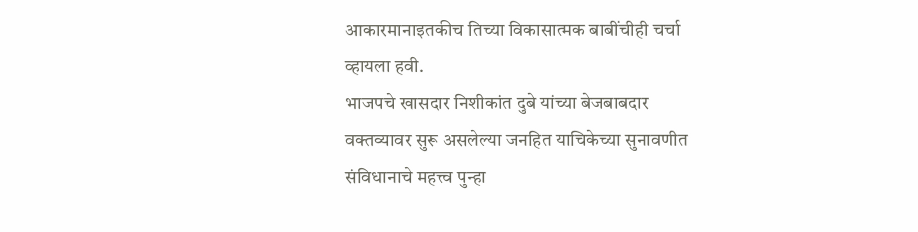आकारमानाइतकीच तिच्या विकासात्मक बाबींचीही चर्चा व्हायला हवी.
भाजपचे खासदार निशीकांत दुबे यांच्या बेजबाबदार वक्तव्यावर सुरू असलेल्या जनहित याचिकेच्या सुनावणीत संविधानाचे महत्त्व पुन्हा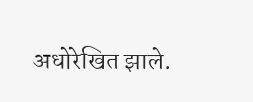अधोरेखित झाले.